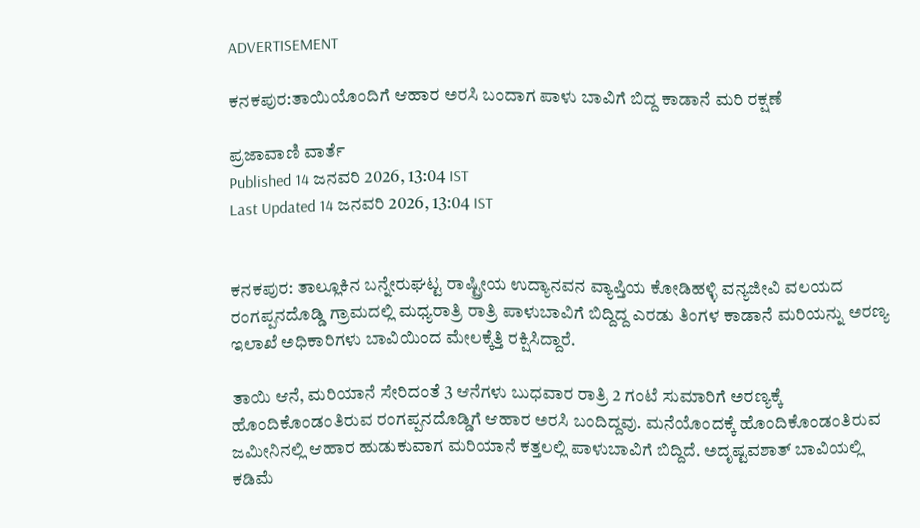ADVERTISEMENT

ಕನಕಪುರ:ತಾಯಿಯೊಂದಿಗೆ ಆಹಾರ ಅರಸಿ ಬಂದಾಗ ಪಾಳು ಬಾವಿಗೆ ಬಿದ್ದ ಕಾಡಾನೆ ಮರಿ ರಕ್ಷಣೆ

ಪ್ರಜಾವಾಣಿ ವಾರ್ತೆ
Published 14 ಜನವರಿ 2026, 13:04 IST
Last Updated 14 ಜನವರಿ 2026, 13:04 IST


ಕನಕಪುರ: ತಾಲ್ಲೂಕಿನ ಬನ್ನೇರುಘಟ್ಟ ರಾಷ್ಟ್ರೀಯ ಉದ್ಯಾನವನ ವ್ಯಾಪ್ತಿಯ ಕೋಡಿಹಳ್ಳಿ ವನ್ಯಜೀವಿ ವಲಯದ ರಂಗಪ್ಪನದೊಡ್ಡಿ ಗ್ರಾಮದಲ್ಲಿ ಮಧ್ಯರಾತ್ರಿ ರಾತ್ರಿ ಪಾಳುಬಾವಿಗೆ ಬಿದ್ದಿದ್ದ ಎರಡು ತಿಂಗಳ ಕಾಡಾನೆ ಮರಿಯನ್ನು ಅರಣ್ಯ ಇಲಾಖೆ ಅಧಿಕಾರಿಗಳು ಬಾವಿಯಿಂದ ಮೇಲಕ್ಕೆತ್ತಿ ರಕ್ಷಿಸಿದ್ದಾರೆ.

ತಾಯಿ ಆನೆ, ಮರಿಯಾನೆ ಸೇರಿದಂತೆ 3 ಆನೆಗಳು ಬುಧವಾರ ರಾತ್ರಿ 2 ಗಂಟೆ ಸುಮಾರಿಗೆ ಅರಣ್ಯಕ್ಕೆ ಹೊಂದಿಕೊಂಡಂತಿರುವ ರಂಗಪ್ಪನದೊಡ್ಡಿಗೆ ಆಹಾರ ಅರಸಿ ಬಂದಿದ್ದವು. ಮನೆಯೊಂದಕ್ಕೆ ಹೊಂದಿಕೊಂಡಂತಿರುವ ಜಮೀನಿನಲ್ಲಿ ಆಹಾರ ಹುಡುಕುವಾಗ ಮರಿಯಾನೆ ಕತ್ತಲಲ್ಲಿ ಪಾಳುಬಾವಿಗೆ ಬಿದ್ದಿದೆ. ಅದೃಷ್ಟವಶಾತ್ ಬಾವಿಯಲ್ಲಿ ಕಡಿಮೆ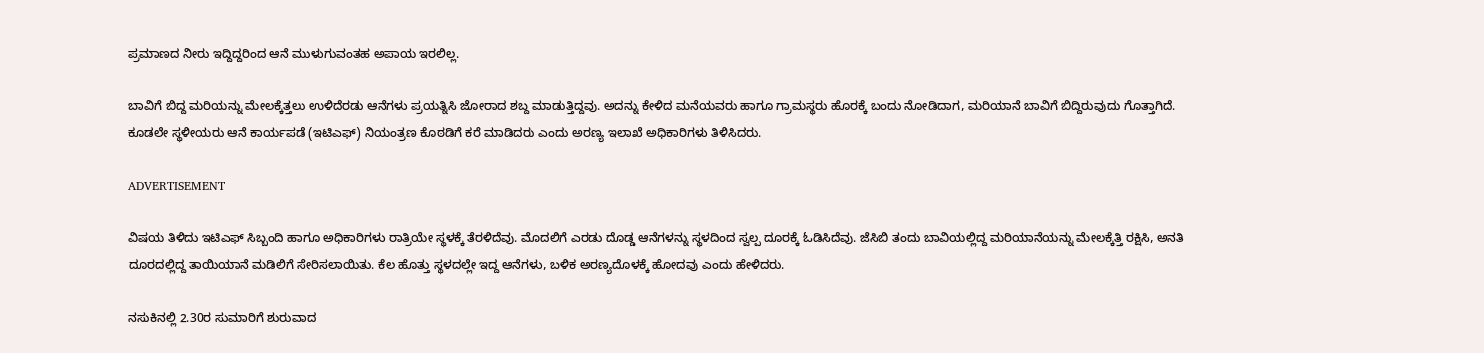ಪ್ರಮಾಣದ ನೀರು ಇದ್ದಿದ್ದರಿಂದ ಆನೆ ಮುಳುಗುವಂತಹ ಅಪಾಯ ಇರಲಿಲ್ಲ.

ಬಾವಿಗೆ ಬಿದ್ದ ಮರಿಯನ್ನು ಮೇಲಕ್ಕೆತ್ತಲು ಉಳಿದೆರಡು ಆನೆಗಳು ಪ್ರಯತ್ನಿಸಿ ಜೋರಾದ ಶಬ್ದ ಮಾಡುತ್ತಿದ್ದವು. ಅದನ್ನು ಕೇಳಿದ ಮನೆಯವರು ಹಾಗೂ ಗ್ರಾಮಸ್ಥರು ಹೊರಕ್ಕೆ ಬಂದು ನೋಡಿದಾಗ, ಮರಿಯಾನೆ ಬಾವಿಗೆ ಬಿದ್ದಿರುವುದು ಗೊತ್ತಾಗಿದೆ. ಕೂಡಲೇ ಸ್ಥಳೀಯರು ಆನೆ ಕಾರ್ಯಪಡೆ (ಇಟಿಎಫ್‌) ನಿಯಂತ್ರಣ ಕೊಠಡಿಗೆ ಕರೆ ಮಾಡಿದರು ಎಂದು ಅರಣ್ಯ ಇಲಾಖೆ ಅಧಿಕಾರಿಗಳು ತಿಳಿಸಿದರು.

ADVERTISEMENT

ವಿಷಯ ತಿಳಿದು ಇಟಿಎಫ್ ಸಿಬ್ಬಂದಿ ಹಾಗೂ ಅಧಿಕಾರಿಗಳು ರಾತ್ರಿಯೇ ಸ್ಥಳಕ್ಕೆ ತೆರಳಿದೆವು. ಮೊದಲಿಗೆ ಎರಡು ದೊಡ್ಡ ಆನೆಗಳನ್ನು ಸ್ಥಳದಿಂದ ಸ್ವಲ್ಪ ದೂರಕ್ಕೆ ಓಡಿಸಿದೆವು. ಜೆಸಿಬಿ ತಂದು ಬಾವಿಯಲ್ಲಿದ್ದ ಮರಿಯಾನೆಯನ್ನು ಮೇಲಕ್ಕೆತ್ತಿ ರಕ್ಷಿಸಿ, ಅನತಿ ದೂರದಲ್ಲಿದ್ದ ತಾಯಿಯಾನೆ ಮಡಿಲಿಗೆ ಸೇರಿಸಲಾಯಿತು. ಕೆಲ ಹೊತ್ತು ಸ್ಥಳದಲ್ಲೇ ಇದ್ದ ಆನೆಗಳು, ಬಳಿಕ ಅರಣ್ಯದೊಳಕ್ಕೆ ಹೋದವು ಎಂದು ಹೇಳಿದರು.

ನಸುಕಿನಲ್ಲಿ 2.30ರ ಸುಮಾರಿಗೆ ಶುರುವಾದ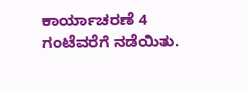ಕಾರ್ಯಾಚರಣೆ 4 ಗಂಟೆವರೆಗೆ ನಡೆಯಿತು.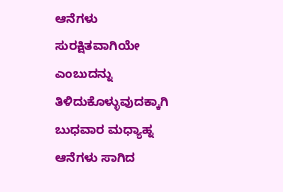ಆನೆಗಳು ಸುರಕ್ಷಿತವಾಗಿಯೇ ಎಂಬುದನ್ನು ತಿಳಿದುಕೊಳ್ಳುವುದಕ್ಕಾಗಿ ಬುಧವಾರ ಮಧ್ಯಾಹ್ನ ಆನೆಗಳು ಸಾಗಿದ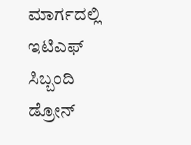ಮಾರ್ಗದಲ್ಲಿ ಇಟಿಎಫ್ ಸಿಬ್ಬಂದಿ ಡ್ರೋನ್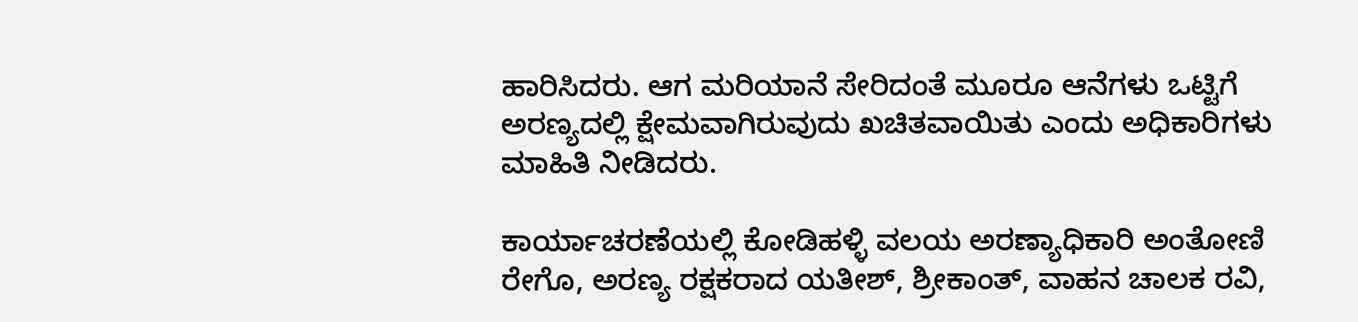ಹಾರಿಸಿದರು. ಆಗ ಮರಿಯಾನೆ ಸೇರಿದಂತೆ ಮೂರೂ ಆನೆಗಳು ಒಟ್ಟಿಗೆ ಅರಣ್ಯದಲ್ಲಿ ಕ್ಷೇಮವಾಗಿರುವುದು ಖಚಿತವಾಯಿತು ಎಂದು ಅಧಿಕಾರಿಗಳು ಮಾಹಿತಿ ನೀಡಿದರು.

ಕಾರ್ಯಾಚರಣೆಯಲ್ಲಿ ಕೋಡಿಹಳ್ಳಿ ವಲಯ ಅರಣ್ಯಾಧಿಕಾರಿ ಅಂತೋಣಿ ರೇಗೊ, ಅರಣ್ಯ ರಕ್ಷಕರಾದ ಯತೀಶ್, ಶ್ರೀಕಾಂತ್, ವಾಹನ ಚಾಲಕ ರವಿ,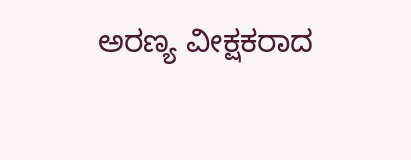ಅರಣ್ಯ ವೀಕ್ಷಕರಾದ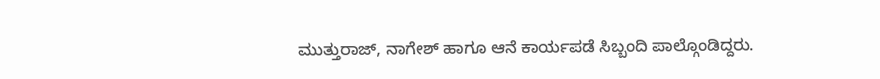ಮುತ್ತುರಾಜ್, ನಾಗೇಶ್ ಹಾಗೂ ಆನೆ ಕಾರ್ಯಪಡೆ ಸಿಬ್ಬಂದಿ ಪಾಲ್ಗೊಂಡಿದ್ದರು.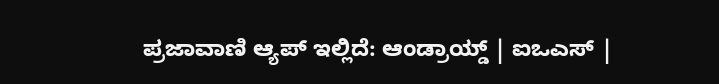ಪ್ರಜಾವಾಣಿ ಆ್ಯಪ್ ಇಲ್ಲಿದೆ: ಆಂಡ್ರಾಯ್ಡ್ | ಐಒಎಸ್ |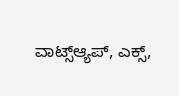ವಾಟ್ಸ್ಆ್ಯಪ್, ಎಕ್ಸ್,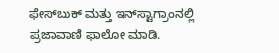ಫೇಸ್‌ಬುಕ್ ಮತ್ತು ಇನ್‌ಸ್ಟಾಗ್ರಾಂನಲ್ಲಿ ಪ್ರಜಾವಾಣಿ ಫಾಲೋ ಮಾಡಿ.